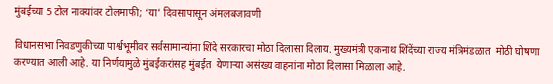मुंबईच्या 5 टोल नाक्यांवर टोलमाफी; ‘या’ दिवसापासून अंमलबजावणी

विधानसभा निवडणुकीच्या पार्श्वभूमीवर सर्वसामान्यांना शिंदे सरकारचा मोठा दिलासा दिलाय. मुख्यमंत्री एकनाथ शिंदेंच्या राज्य मंत्रिमंडळात  मोठी घोषणा करण्यात आली आहे. या निर्णयामुळे मुंबईकरांसह मुंबईत  येणाऱ्या असंख्य वाहनांना मोठा दिलासा मिळाला आहे.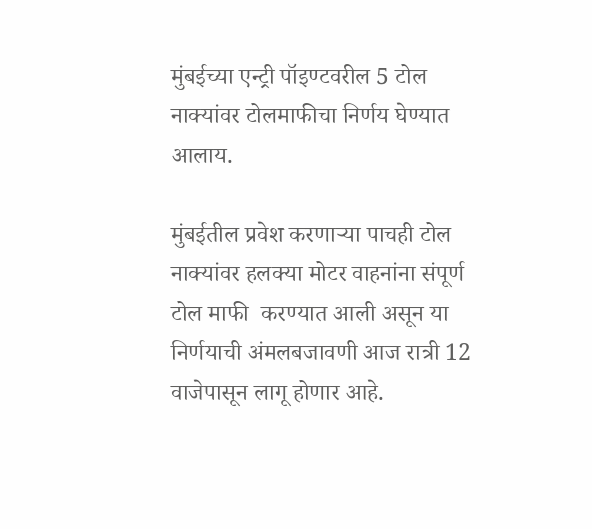मुंबईच्या एन्ट्री पॉइण्टवरील 5 टोल नाक्यांवर टोलमाफीचा निर्णय घेण्यात आलाय.

मुंबईतील प्रवेश करणाऱ्या पाचही टोल नाक्यांवर हलक्या मोटर वाहनांना संपूर्ण टोल माफी  करण्यात आली असून या निर्णयाची अंमलबजावणी आज रात्री 12 वाजेपासून लागू होणार आहे.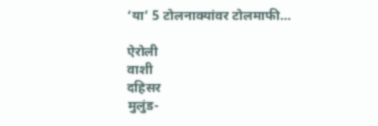‘या’ 5 टोलनाक्यांवर टोलमाफी…

ऐरोली
वाशी
दहिसर
मुलुंड-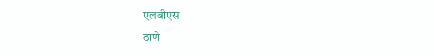एलबीएस
ठाणे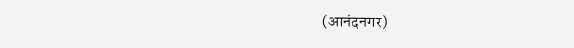(आनंदनगर)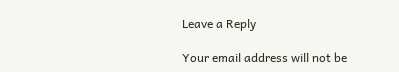Leave a Reply

Your email address will not be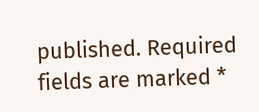published. Required fields are marked *